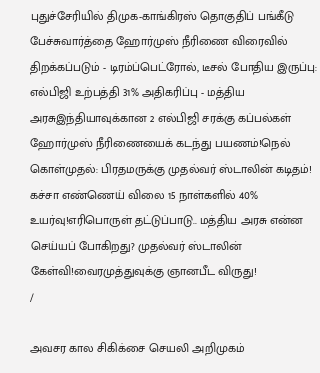புதுச்சேரியில் திமுக-காங்கிரஸ் தொகுதிப் பங்கீடு பேச்சுவார்த்தை ஹோர்முஸ் நீரிணை விரைவில் திறக்கப்படும் - டிரம்ப்பெட்ரோல், டீசல் போதிய இருப்பு: எல்பிஜி உற்பத்தி 31% அதிகரிப்பு - மத்திய அரசுஇந்தியாவுக்கான 2 எல்பிஜி சரக்கு கப்பல்கள் ஹோர்முஸ் நீரிணையைக் கடந்து பயணம்!நெல் கொள்முதல்: பிரதமருக்கு முதல்வர் ஸ்டாலின் கடிதம்! கச்சா எண்ணெய் விலை 15 நாள்களில் 40% உயர்வு!எரிபொருள் தட்டுப்பாடு.. மத்திய அரசு என்ன செய்யப் போகிறது? முதல்வர் ஸ்டாலின் கேள்வி!வைரமுத்துவுக்கு ஞானபீட விருது!
/

அவசர கால சிகிக்சை செயலி அறிமுகம்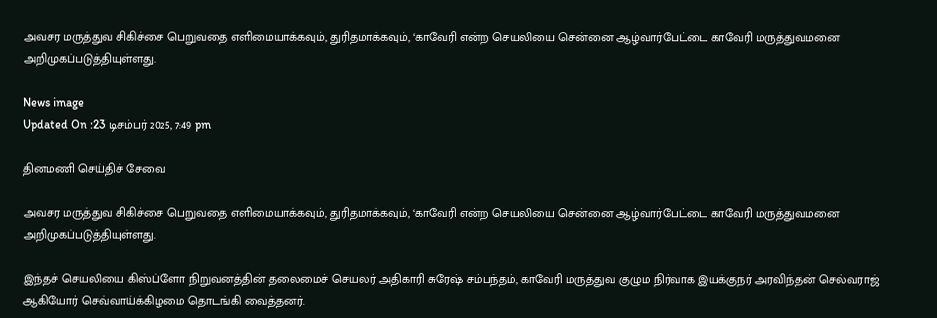அவசர மருத்துவ சிகிச்சை பெறுவதை எளிமையாக்கவும், துரிதமாக்கவும், ‘காவேரி என்ற செயலியை சென்னை ஆழ்வார்பேட்டை காவேரி மருத்துவமனை அறிமுகப்படுத்தியுள்ளது.

News image
Updated On :23 டிசம்பர் 2025, 7:49 pm

தினமணி செய்திச் சேவை

அவசர மருத்துவ சிகிச்சை பெறுவதை எளிமையாக்கவும், துரிதமாக்கவும், ‘காவேரி என்ற செயலியை சென்னை ஆழ்வார்பேட்டை காவேரி மருத்துவமனை அறிமுகப்படுத்தியுள்ளது.

இந்தச் செயலியை கிஸ்ப்ளோ நிறுவனத்தின் தலைமைச் செயலர் அதிகாரி சுரேஷ் சம்பந்தம், காவேரி மருத்துவ குழும நிர்வாக இயக்குநர் அரவிந்தன் செல்வராஜ் ஆகியோர் செவ்வாய்க்கிழமை தொடங்கி வைத்தனர்.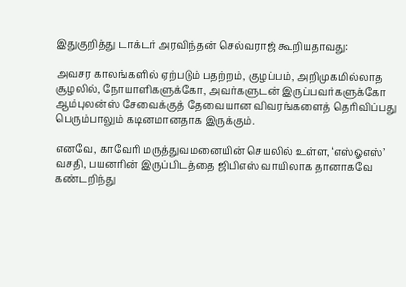இதுகுறித்து டாக்டர் அரவிந்தன் செல்வராஜ் கூறியதாவது:

அவசர காலங்களில் ஏற்படும் பதற்றம், குழப்பம், அறிமுகமில்லாத சூழலில், நோயாளிகளுக்கோ, அவர்களுடன் இருப்பவர்களுக்கோ ஆம்புலன்ஸ் சேவைக்குத் தேவையான விவரங்களைத் தெரிவிப்பது பெரும்பாலும் கடினமானதாக இருக்கும்.

எனவே, காவேரி மருத்துவமனையின் செயலில் உள்ள, ‘எஸ்ஓஎஸ்’ வசதி, பயனரின் இருப்பிடத்தை ஜிபிஎஸ் வாயிலாக தானாகவே கண்டறிந்து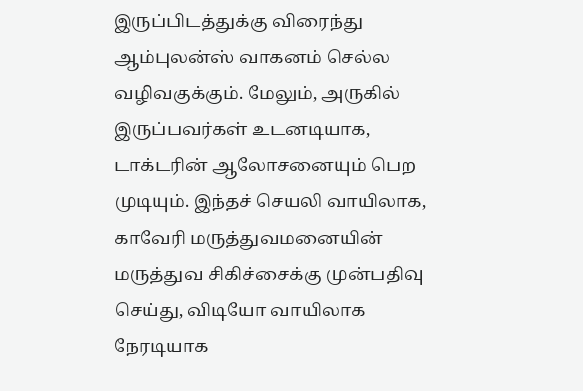இருப்பிடத்துக்கு விரைந்து ஆம்புலன்ஸ் வாகனம் செல்ல வழிவகுக்கும். மேலும், அருகில் இருப்பவர்கள் உடனடியாக, டாக்டரின் ஆலோசனையும் பெற முடியும். இந்தச் செயலி வாயிலாக, காவேரி மருத்துவமனையின் மருத்துவ சிகிச்சைக்கு முன்பதிவு செய்து, விடியோ வாயிலாக நேரடியாக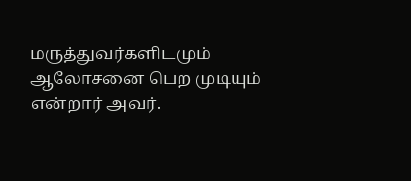மருத்துவர்களிடமும் ஆலோசனை பெற முடியும் என்றார் அவர்.